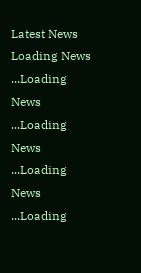Latest News
Loading News ...Loading News ...Loading News ...Loading News ...Loading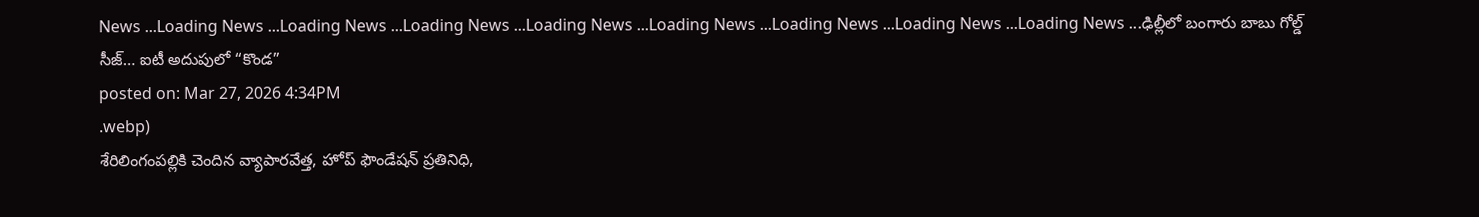News ...Loading News ...Loading News ...Loading News ...Loading News ...Loading News ...Loading News ...Loading News ...Loading News ...ఢిల్లీలో బంగారు బాబు గోల్డ్ సీజ్… ఐటీ అదుపులో “కొండ”
posted on: Mar 27, 2026 4:34PM
.webp)
శేరిలింగంపల్లికి చెందిన వ్యాపారవేత్త, హోప్ ఫౌండేషన్ ప్రతినిధి,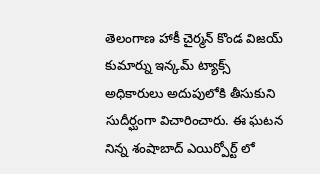తెలంగాణ హాకీ చైర్మన్ కొండ విజయ్ కుమార్ను ఇన్కమ్ ట్యాక్స్ అధికారులు అదుపులోకి తీసుకుని సుదీర్ఘంగా విచారించారు. ఈ ఘటన నిన్న శంషాబాద్ ఎయిర్పోర్ట్ లో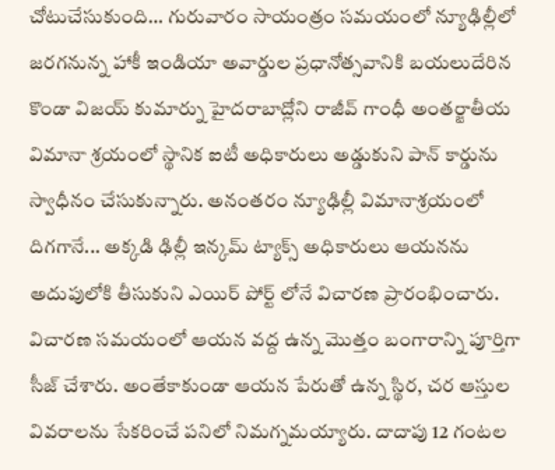చోటుచేసుకుంది... గురువారం సాయంత్రం సమయంలో న్యూఢిల్లీలో జరగనున్న హాకీ ఇండియా అవార్డుల ప్రధానోత్సవానికి బయలుదేరిన కొండా విజయ్ కుమార్ను హైదరాబాద్లోని రాజీవ్ గాంధీ అంతర్జాతీయ విమానా శ్రయంలో స్థానిక ఐటీ అధికారులు అడ్డుకుని పాన్ కార్డును స్వాధీనం చేసుకున్నారు. అనంతరం న్యూఢిల్లీ విమానాశ్రయంలో దిగగానే... అక్కడి ఢిల్లీ ఇన్కమ్ ట్యాక్స్ అధికారులు ఆయనను అదుపులోకి తీసుకుని ఎయిర్ పోర్ట్ లోనే విచారణ ప్రారంభించారు.
విచారణ సమయంలో ఆయన వద్ద ఉన్న మొత్తం బంగారాన్ని పూర్తిగా సీజ్ చేశారు. అంతేకాకుండా ఆయన పేరుతో ఉన్న స్థిర, చర ఆస్తుల వివరాలను సేకరించే పనిలో నిమగ్నమయ్యారు. దాదాపు 12 గంటల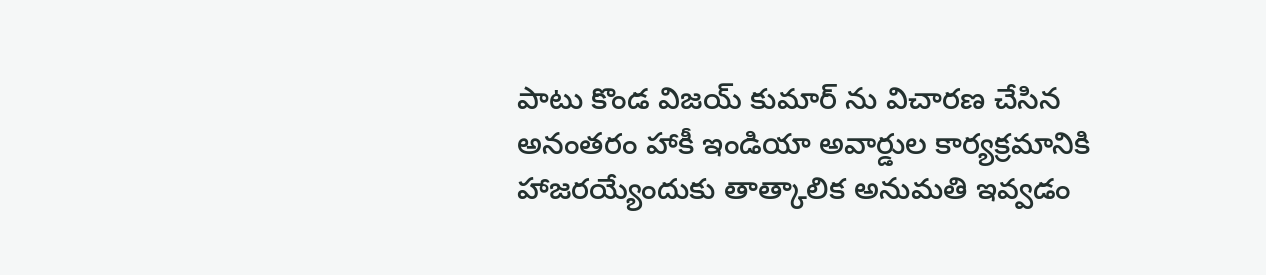పాటు కొండ విజయ్ కుమార్ ను విచారణ చేసిన అనంతరం హాకీ ఇండియా అవార్డుల కార్యక్రమానికి హాజరయ్యేందుకు తాత్కాలిక అనుమతి ఇవ్వడం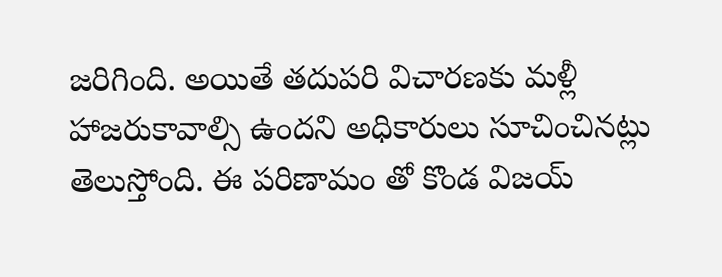జరిగింది. అయితే తదుపరి విచారణకు మళ్లీ హాజరుకావాల్సి ఉందని అధికారులు సూచించినట్లు తెలుస్తోంది. ఈ పరిణామం తో కొండ విజయ్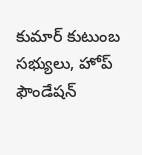కుమార్ కుటుంబ సభ్యులు, హోప్ ఫౌండేషన్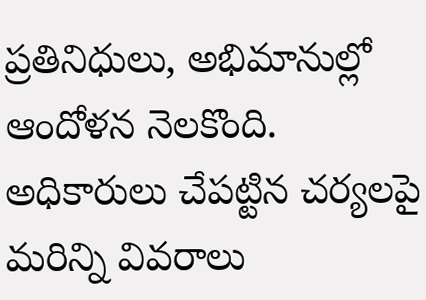ప్రతినిధులు, అభిమానుల్లో ఆందోళన నెలకొంది. అధికారులు చేపట్టిన చర్యలపై మరిన్ని వివరాలు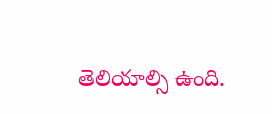తెలియాల్సి ఉంది.